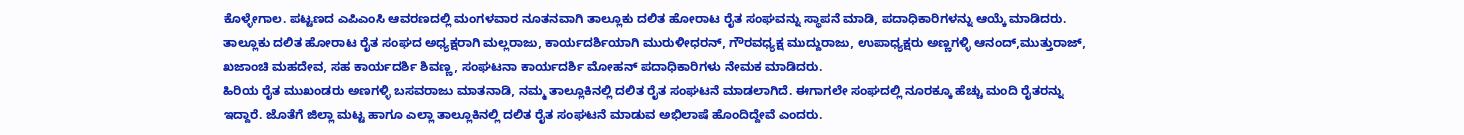ಕೊಳ್ಳೇಗಾಲ. ಪಟ್ಟಣದ ಎಪಿಎಂಸಿ ಆವರಣದಲ್ಲಿ ಮಂಗಳವಾರ ನೂತನವಾಗಿ ತಾಲ್ಲೂಕು ದಲಿತ ಹೋರಾಟ ರೈತ ಸಂಘವನ್ನು ಸ್ಥಾಪನೆ ಮಾಡಿ, ಪದಾಧಿಕಾರಿಗಳನ್ನು ಆಯ್ಕೆ ಮಾಡಿದರು.
ತಾಲ್ಲೂಕು ದಲಿತ ಹೋರಾಟ ರೈತ ಸಂಘದ ಅಧ್ಯಕ್ಷರಾಗಿ ಮಲ್ಲರಾಜು, ಕಾರ್ಯದರ್ಶಿಯಾಗಿ ಮುರುಳೀಧರನ್, ಗೌರವಧ್ಯಕ್ಷ ಮುದ್ದುರಾಜು, ಉಪಾಧ್ಯಕ್ಷರು ಅಣ್ಣಗಳ್ಳಿ ಆನಂದ್,ಮುತ್ತುರಾಜ್, ಖಜಾಂಚಿ ಮಹದೇವ, ಸಹ ಕಾರ್ಯದರ್ಶಿ ಶಿವಣ್ಣ, ಸಂಘಟನಾ ಕಾರ್ಯದರ್ಶಿ ಮೋಹನ್ ಪದಾಧಿಕಾರಿಗಳು ನೇಮಕ ಮಾಡಿದರು.
ಹಿರಿಯ ರೈತ ಮುಖಂಡರು ಅಣಗಳ್ಳಿ ಬಸವರಾಜು ಮಾತನಾಡಿ, ನಮ್ಮ ತಾಲ್ಲೂಕಿನಲ್ಲಿ ದಲಿತ ರೈತ ಸಂಘಟನೆ ಮಾಡಲಾಗಿದೆ. ಈಗಾಗಲೇ ಸಂಘದಲ್ಲಿ ನೂರಕ್ಕೂ ಹೆಚ್ಚು ಮಂದಿ ರೈತರನ್ನು ಇದ್ದಾರೆ. ಜೊತೆಗೆ ಜಿಲ್ಲಾ ಮಟ್ಟ ಹಾಗೂ ಎಲ್ಲಾ ತಾಲ್ಲೂಕಿನಲ್ಲಿ ದಲಿತ ರೈತ ಸಂಘಟನೆ ಮಾಡುವ ಅಭಿಲಾಷೆ ಹೊಂದಿದ್ದೇವೆ ಎಂದರು.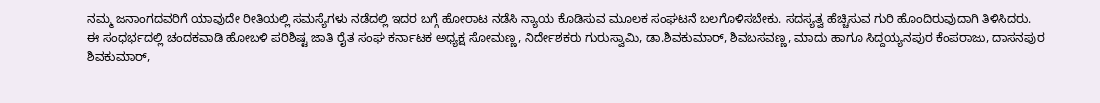ನಮ್ಮ ಜನಾಂಗದವರಿಗೆ ಯಾವುದೇ ರೀತಿಯಲ್ಲಿ ಸಮಸ್ಯೆಗಳು ನಡೆದಲ್ಲಿ ಇದರ ಬಗ್ಗೆ ಹೋರಾಟ ನಡೆಸಿ ನ್ಯಾಯ ಕೊಡಿಸುವ ಮೂಲಕ ಸಂಘಟನೆ ಬಲಗೊಳಿಸಬೇಕು. ಸದಸ್ಯತ್ವ ಹೆಚ್ಚಿಸುವ ಗುರಿ ಹೊಂದಿರುವುದಾಗಿ ತಿಳಿಸಿದರು.
ಈ ಸಂಧರ್ಭದಲ್ಲಿ ಚಂದಕವಾಡಿ ಹೋಬಳಿ ಪರಿಶಿಷ್ಟ ಜಾತಿ ರೈತ ಸಂಘ ಕರ್ನಾಟಕ ಅಧ್ಯಕ್ಷ ಸೋಮಣ್ಣ, ನಿರ್ದೇಶಕರು ಗುರುಸ್ವಾಮಿ, ಡಾ.ಶಿವಕುಮಾರ್, ಶಿವಬಸವಣ್ಣ, ಮಾದು ಹಾಗೂ ಸಿದ್ದಯ್ಯನಪುರ ಕೆಂಪರಾಜು, ದಾಸನಪುರ ಶಿವಕುಮಾರ್,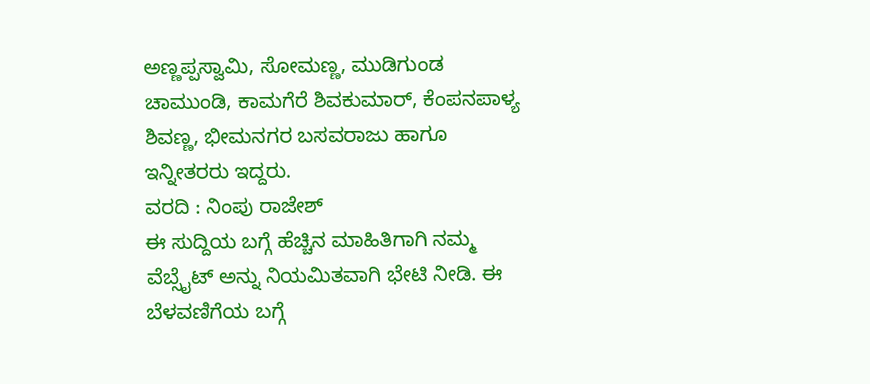ಅಣ್ಣಪ್ಪಸ್ವಾಮಿ, ಸೋಮಣ್ಣ, ಮುಡಿಗುಂಡ ಚಾಮುಂಡಿ, ಕಾಮಗೆರೆ ಶಿವಕುಮಾರ್, ಕೆಂಪನಪಾಳ್ಯ ಶಿವಣ್ಣ, ಭೀಮನಗರ ಬಸವರಾಜು ಹಾಗೂ ಇನ್ನೀತರರು ಇದ್ದರು.
ವರದಿ : ನಿಂಪು ರಾಜೇಶ್
ಈ ಸುದ್ದಿಯ ಬಗ್ಗೆ ಹೆಚ್ಚಿನ ಮಾಹಿತಿಗಾಗಿ ನಮ್ಮ ವೆಬ್ಸೈಟ್ ಅನ್ನು ನಿಯಮಿತವಾಗಿ ಭೇಟಿ ನೀಡಿ. ಈ ಬೆಳವಣಿಗೆಯ ಬಗ್ಗೆ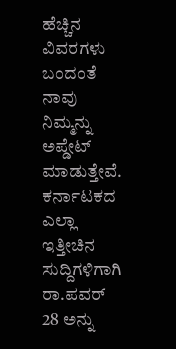ಹೆಚ್ಚಿನ ವಿವರಗಳು ಬಂದಂತೆ ನಾವು ನಿಮ್ಮನ್ನು ಅಪ್ಡೇಟ್ ಮಾಡುತ್ತೇವೆ. ಕರ್ನಾಟಕದ ಎಲ್ಲಾ ಇತ್ತೀಚಿನ ಸುದ್ದಿಗಳಿಗಾಗಿ ರಾ.ಪವರ್ 28 ಅನ್ನು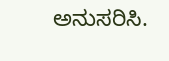ಅನುಸರಿಸಿ.